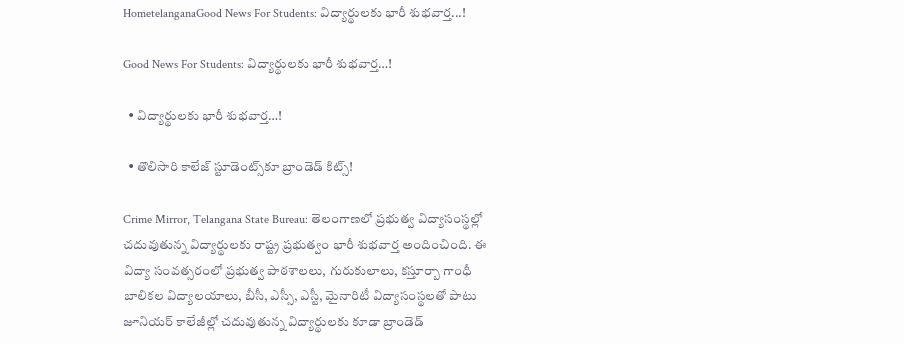HometelanganaGood News For Students: విద్యార్థులకు భారీ శుభవార్త...!

Good News For Students: విద్యార్థులకు భారీ శుభవార్త…!

  • విద్యార్థులకు భారీ శుభవార్త…!

  • తొలిసారి కాలేజ్ స్టూడెంట్స్‌కూ బ్రాండెడ్ కిట్స్!

Crime Mirror, Telangana State Bureau: తెలంగాణలో ప్రభుత్వ విద్యాసంస్థల్లో చదువుతున్న విద్యార్థులకు రాష్ట్ర ప్రభుత్వం భారీ శుభవార్త అందించింది. ఈ విద్యా సంవత్సరంలో ప్రభుత్వ పాఠశాలలు, గురుకులాలు, కస్తూర్బా గాంధీ బాలికల విద్యాలయాలు, బీసీ, ఎస్సీ, ఎస్టీ, మైనారిటీ విద్యాసంస్థలతో పాటు జూనియర్ కాలేజీల్లో చదువుతున్న విద్యార్థులకు కూడా బ్రాండెడ్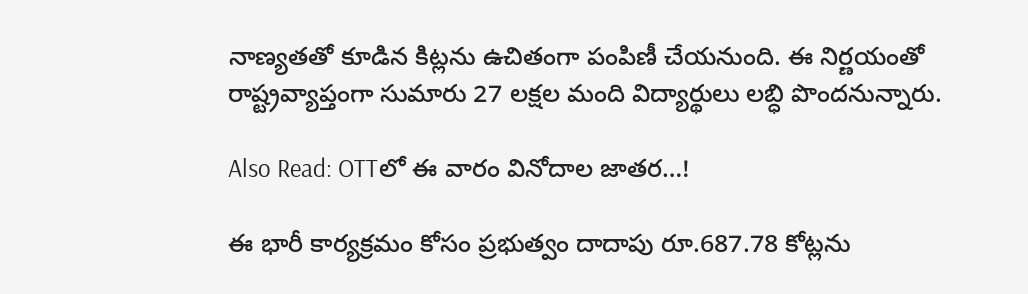నాణ్యతతో కూడిన కిట్లను ఉచితంగా పంపిణీ చేయనుంది. ఈ నిర్ణయంతో రాష్ట్రవ్యాప్తంగా సుమారు 27 లక్షల మంది విద్యార్థులు లబ్ధి పొందనున్నారు.

Also Read: OTTలో ఈ వారం వినోదాల జాతర…!

ఈ భారీ కార్యక్రమం కోసం ప్రభుత్వం దాదాపు రూ.687.78 కోట్లను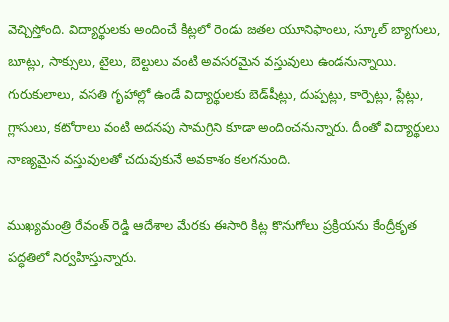వెచ్చిస్తోంది. విద్యార్థులకు అందించే కిట్లలో రెండు జతల యూనిఫాంలు, స్కూల్ బ్యాగులు, బూట్లు, సాక్సులు, టైలు, బెల్టులు వంటి అవసరమైన వస్తువులు ఉండనున్నాయి. గురుకులాలు, వసతి గృహాల్లో ఉండే విద్యార్థులకు బెడ్‌షీట్లు, దుప్పట్లు, కార్పెట్లు, ప్లేట్లు, గ్లాసులు, కటోరాలు వంటి అదనపు సామగ్రిని కూడా అందించనున్నారు. దీంతో విద్యార్థులు నాణ్యమైన వస్తువులతో చదువుకునే అవకాశం కలగనుంది.

ముఖ్యమంత్రి రేవంత్ రెడ్డి ఆదేశాల మేరకు ఈసారి కిట్ల కొనుగోలు ప్రక్రియను కేంద్రీకృత పద్ధతిలో నిర్వహిస్తున్నారు.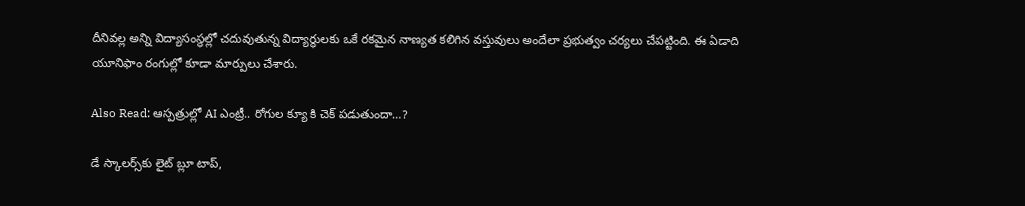దీనివల్ల అన్ని విద్యాసంస్థల్లో చదువుతున్న విద్యార్థులకు ఒకే రకమైన నాణ్యత కలిగిన వస్తువులు అందేలా ప్రభుత్వం చర్యలు చేపట్టింది. ఈ ఏడాది యూనిఫాం రంగుల్లో కూడా మార్పులు చేశారు.

Also Read: ఆస్పత్రుల్లో AI ఎంట్రీ.. రోగుల క్యూ కి చెక్ పడుతుందా…?

డే స్కాలర్స్‌కు లైట్ బ్లూ టాప్,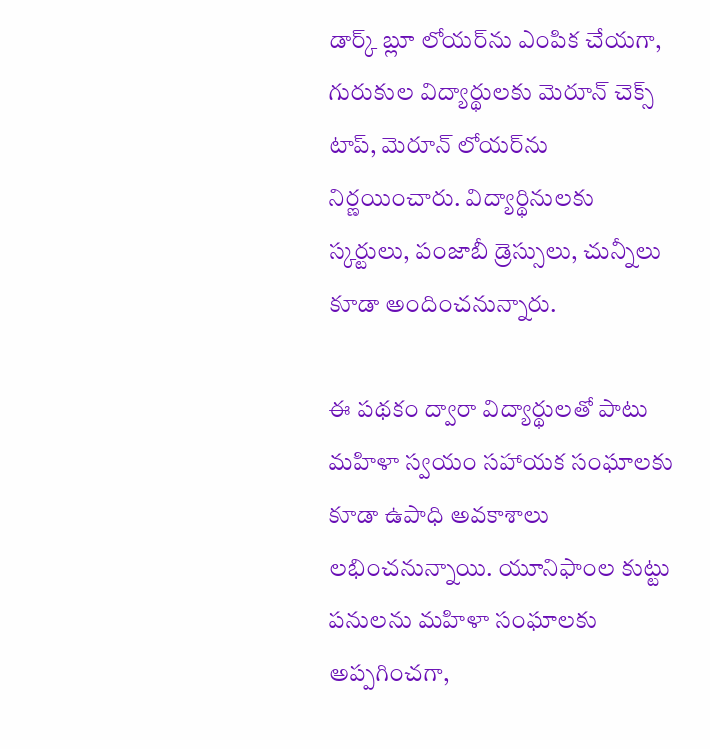డార్క్ బ్లూ లోయర్‌ను ఎంపిక చేయగా, గురుకుల విద్యార్థులకు మెరూన్ చెక్స్ టాప్, మెరూన్ లోయర్‌ను నిర్ణయించారు. విద్యార్థినులకు స్కర్టులు, పంజాబీ డ్రెస్సులు, చున్నీలు కూడా అందించనున్నారు.

ఈ పథకం ద్వారా విద్యార్థులతో పాటు మహిళా స్వయం సహాయక సంఘాలకు కూడా ఉపాధి అవకాశాలు లభించనున్నాయి. యూనిఫాంల కుట్టు పనులను మహిళా సంఘాలకు అప్పగించగా,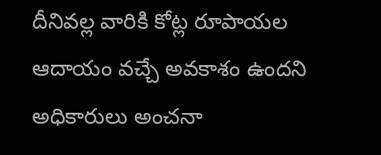దీనివల్ల వారికి కోట్ల రూపాయల ఆదాయం వచ్చే అవకాశం ఉందని అధికారులు అంచనా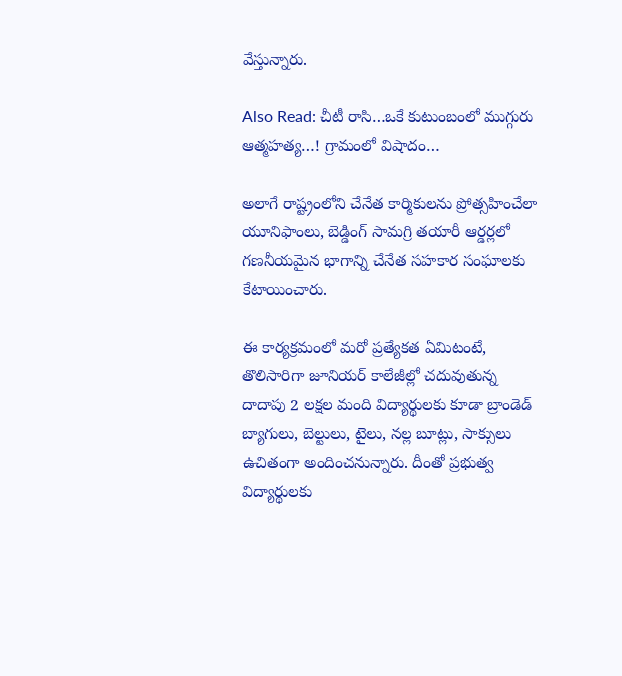వేస్తున్నారు.

Also Read: చీటీ రాసి…ఒకే కుటుంబంలో ముగ్గురు ఆత్మ‌హ‌త్య‌…! గ్రామంలో విషాదం…

అలాగే రాష్ట్రంలోని చేనేత కార్మికులను ప్రోత్సహించేలా యూనిఫాంలు, బెడ్డింగ్ సామగ్రి తయారీ ఆర్డర్లలో గణనీయమైన భాగాన్ని చేనేత సహకార సంఘాలకు కేటాయించారు.

ఈ కార్యక్రమంలో మరో ప్రత్యేకత ఏమిటంటే, తొలిసారిగా జూనియర్ కాలేజీల్లో చదువుతున్న దాదాపు 2 లక్షల మంది విద్యార్థులకు కూడా బ్రాండెడ్ బ్యాగులు, బెల్టులు, టైలు, నల్ల బూట్లు, సాక్సులు ఉచితంగా అందించనున్నారు. దీంతో ప్రభుత్వ విద్యార్థులకు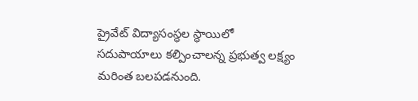ప్రైవేట్ విద్యాసంస్థల స్థాయిలో సదుపాయాలు కల్పించాలన్న ప్రభుత్వ లక్ష్యం మరింత బలపడనుంది.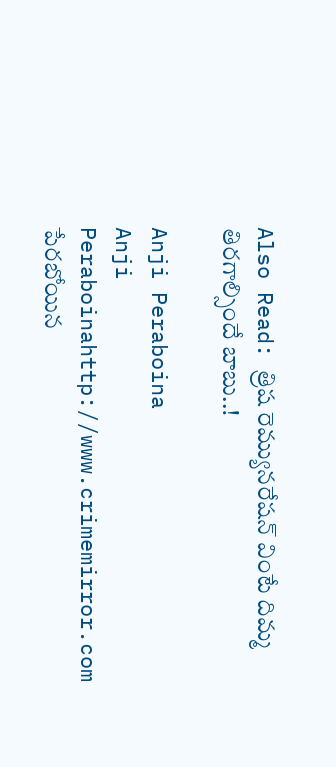Also Read: త్రిష రెమ్యునరేషన్ వింటే దిమ్మ తిరగాల్సిందే బాబు..!

Anji Peraboina
Anji Peraboinahttp://www.crimemirror.com
పేరబోయిన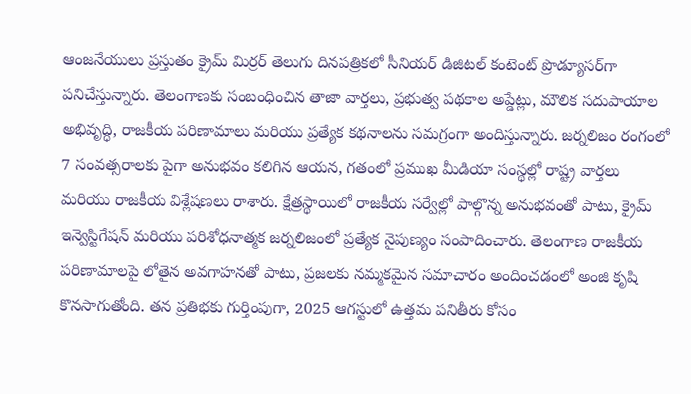ఆంజనేయులు ప్రస్తుతం క్రైమ్ మిర్రర్ తెలుగు దినపత్రికలో సీనియర్ డిజిటల్ కంటెంట్ ప్రొడ్యూసర్‌గా పనిచేస్తున్నారు. తెలంగాణకు సంబంధించిన తాజా వార్తలు, ప్రభుత్వ పథకాల అప్డేట్లు, మౌలిక సదుపాయాల అభివృద్ధి, రాజకీయ పరిణామాలు మరియు ప్రత్యేక కథనాలను సమగ్రంగా అందిస్తున్నారు. జర్నలిజం రంగంలో 7 సంవత్సరాలకు పైగా అనుభవం కలిగిన ఆయన, గతంలో ప్రముఖ మీడియా సంస్థల్లో రాష్ట్ర వార్తలు మరియు రాజకీయ విశ్లేషణలు రాశారు. క్షేత్రస్థాయిలో రాజకీయ సర్వేల్లో పాల్గొన్న అనుభవంతో పాటు, క్రైమ్ ఇన్వెస్టిగేషన్ మరియు పరిశోధనాత్మక జర్నలిజంలో ప్రత్యేక నైపుణ్యం సంపాదించారు. తెలంగాణ రాజకీయ పరిణామాలపై లోతైన అవగాహనతో పాటు, ప్రజలకు నమ్మకమైన సమాచారం అందించడంలో అంజి కృషి కొనసాగుతోంది. తన ప్రతిభకు గుర్తింపుగా, 2025 ఆగస్టులో ఉత్తమ పనితీరు కోసం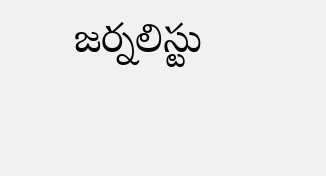జర్నలిస్టు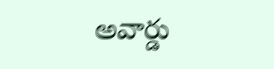అవార్డు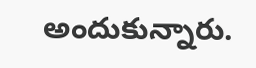అందుకున్నారు.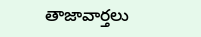తాజావార్తలు